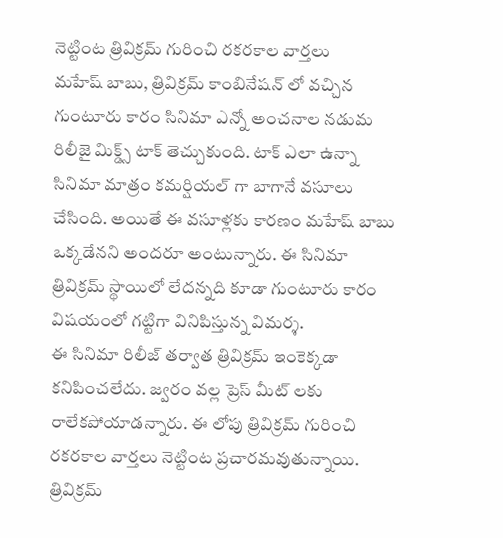నెట్టింట త్రివిక్రమ్ గురించి రకరకాల వార్తలు
మహేష్ బాబు, త్రివిక్రమ్ కాంబినేషన్ లో వచ్చిన గుంటూరు కారం సినిమా ఎన్నో అంచనాల నడుమ రిలీజై మిక్డ్స్ టాక్ తెచ్చుకుంది. టాక్ ఎలా ఉన్నా సినిమా మాత్రం కమర్షియల్ గా బాగానే వసూలు చేసింది. అయితే ఈ వసూళ్లకు కారణం మహేష్ బాబు ఒక్కడేనని అందరూ అంటున్నారు. ఈ సినిమా త్రివిక్రమ్ స్థాయిలో లేదన్నది కూడా గుంటూరు కారం విషయంలో గట్టిగా వినిపిస్తున్న విమర్శ.
ఈ సినిమా రిలీజ్ తర్వాత త్రివిక్రమ్ ఇంకెక్కడా కనిపించలేదు. జ్వరం వల్ల ప్రెస్ మీట్ లకు రాలేకపోయాడన్నారు. ఈ లోపు త్రివిక్రమ్ గురించి రకరకాల వార్తలు నెట్టింట ప్రచారమవుతున్నాయి. త్రివిక్రమ్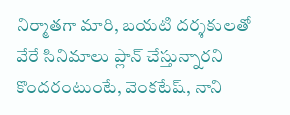నిర్మాతగా మారి, బయటి దర్శకులతో వేరే సినిమాలు ప్లాన్ చేస్తున్నారని కొందరంటుంటే, వెంకటేష్, నాని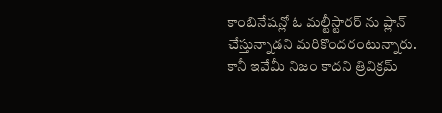కాంబినేషన్లో ఓ మల్టీస్టారర్ ను ప్లాన్ చేస్తున్నాడని మరికొందరంటున్నారు.
కానీ ఇవేమీ నిజం కాదని త్రివిక్రమ్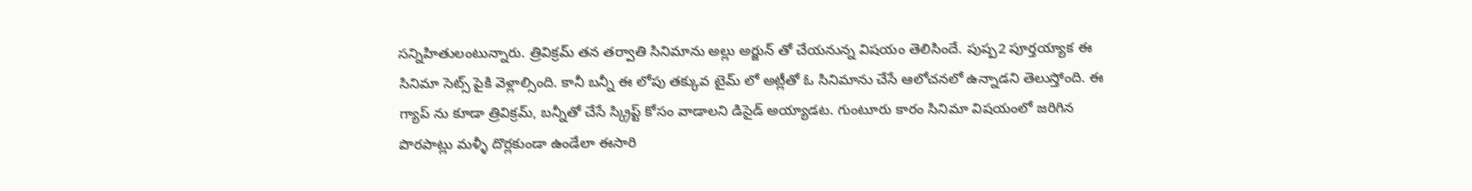సన్నిహితులంటున్నారు. త్రివిక్రమ్ తన తర్వాతి సినిమాను అల్లు అర్జున్ తో చేయనున్న విషయం తెలిసిందే. పుష్ప2 పూర్తయ్యాక ఈ సినిమా సెట్స్ పైకి వెళ్లాల్సింది. కానీ బన్నీ ఈ లోపు తక్కువ టైమ్ లో అట్లీతో ఓ సినిమాను చేసే ఆలోచనలో ఉన్నాడని తెలుస్తోంది. ఈ గ్యాప్ ను కూడా త్రివిక్రమ్, బన్నీతో చేసే స్క్రిప్ట్ కోసం వాడాలని డిసైడ్ అయ్యాడట. గుంటూరు కారం సినిమా విషయంలో జరిగిన పొరపాట్లు మళ్ళీ దొర్లకుండా ఉండేలా ఈసారి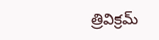త్రివిక్రమ్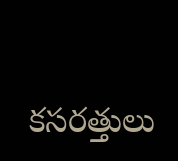కసరత్తులు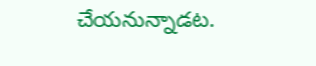చేయనున్నాడట.